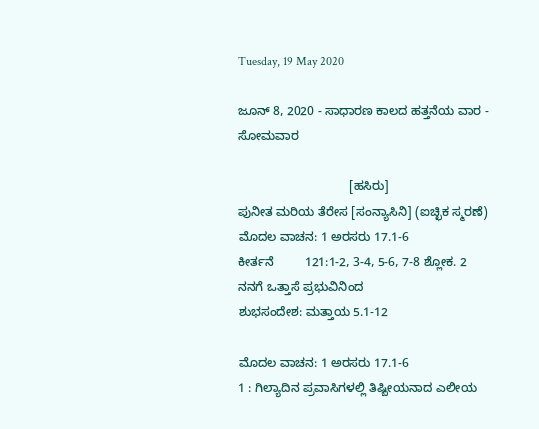Tuesday, 19 May 2020

ಜೂನ್ 8, 2020 - ಸಾಧಾರಣ ಕಾಲದ ಹತ್ತನೆಯ ವಾರ - ಸೋಮವಾರ

                                [ಹಸಿರು]
ಪುನೀತ ಮರಿಯ ತೆರೇಸ [ಸಂನ್ಯಾಸಿನಿ] (ಐಚ್ಛಿಕ ಸ್ಮರಣೆ)
ಮೊದಲ ವಾಚನ: 1 ಅರಸರು 17.1-6
ಕೀರ್ತನೆ         121:1-2, 3-4, 5-6, 7-8 ಶ್ಲೋಕ. 2
ನನಗೆ ಒತ್ತಾಸೆ ಪ್ರಭುವಿನಿಂದ
ಶುಭಸಂದೇಶ: ಮತ್ತಾಯ 5.1-12

ಮೊದಲ ವಾಚನ: 1 ಅರಸರು 17.1-6
1 : ಗಿಲ್ಯಾದಿನ ಪ್ರವಾಸಿಗಳಲ್ಲಿ ತಿಷ್ಬೀಯನಾದ ಎಲೀಯ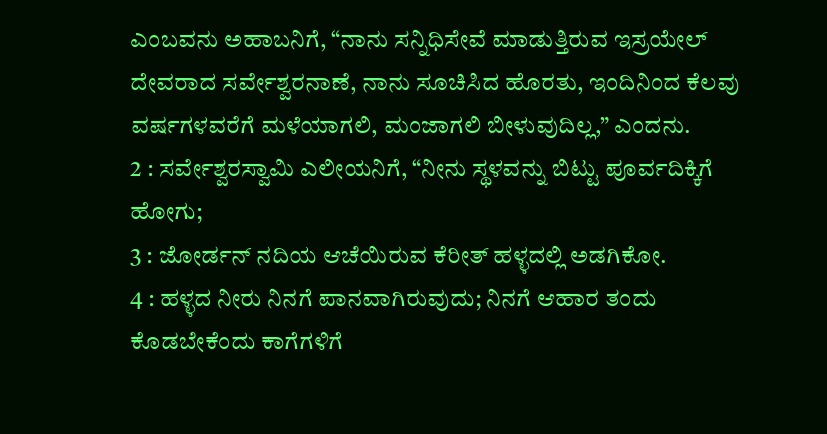ಎಂಬವನು ಅಹಾಬನಿಗೆ, “ನಾನು ಸನ್ನಿಧಿಸೇವೆ ಮಾಡುತ್ತಿರುವ ಇಸ್ರಯೇಲ್ ದೇವರಾದ ಸರ್ವೇಶ್ವರನಾಣೆ, ನಾನು ಸೂಚಿಸಿದ ಹೊರತು, ಇಂದಿನಿಂದ ಕೆಲವು ವರ್ಷಗಳವರೆಗೆ ಮಳೆಯಾಗಲಿ, ಮಂಜಾಗಲಿ ಬೀಳುವುದಿಲ್ಲ,” ಎಂದನು.
2 : ಸರ್ವೇಶ್ವರಸ್ವಾಮಿ ಎಲೀಯನಿಗೆ, “ನೀನು ಸ್ಥಳವನ್ನು ಬಿಟ್ಟು ಪೂರ್ವದಿಕ್ಕಿಗೆ ಹೋಗು;
3 : ಜೋರ್ಡನ್ ನದಿಯ ಆಚೆಯಿರುವ ಕೆರೀತ್ ಹಳ್ಳದಲ್ಲಿ ಅಡಗಿಕೋ.
4 : ಹಳ್ಳದ ನೀರು ನಿನಗೆ ಪಾನವಾಗಿರುವುದು; ನಿನಗೆ ಆಹಾರ ತಂದು ಕೊಡಬೇಕೆಂದು ಕಾಗೆಗಳಿಗೆ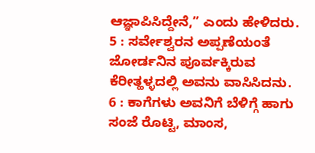ಆಜ್ಞಾಪಿಸಿದ್ದೇನೆ,” ಎಂದು ಹೇಳಿದರು.
5 : ಸರ್ವೇಶ್ವರನ ಅಪ್ಪಣೆಯಂತೆ ಜೋರ್ಡನಿನ ಪೂರ್ವಕ್ಕಿರುವ ಕೆರೀತ್ಹಳ್ಳದಲ್ಲಿ ಅವನು ವಾಸಿಸಿದನು.
6 : ಕಾಗೆಗಳು ಅವನಿಗೆ ಬೆಳಿಗ್ಗೆ ಹಾಗು ಸಂಜೆ ರೊಟ್ಟಿ, ಮಾಂಸ,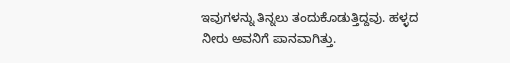ಇವುಗಳನ್ನು ತಿನ್ನಲು ತಂದುಕೊಡುತ್ತಿದ್ದವು. ಹಳ್ಳದ ನೀರು ಅವನಿಗೆ ಪಾನವಾಗಿತ್ತು.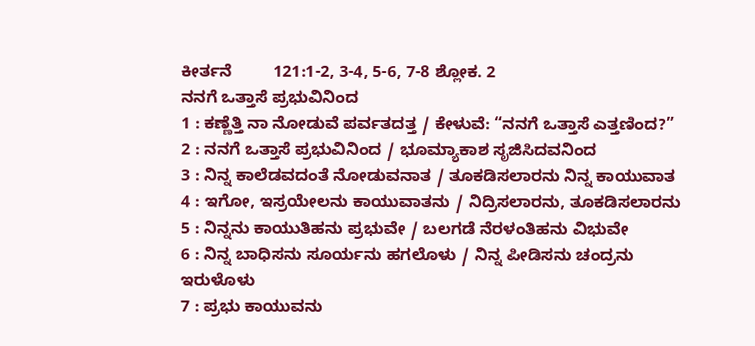ಕೀರ್ತನೆ         121:1-2, 3-4, 5-6, 7-8 ಶ್ಲೋಕ. 2
ನನಗೆ ಒತ್ತಾಸೆ ಪ್ರಭುವಿನಿಂದ
1 : ಕಣ್ಣೆತ್ತಿ ನಾ ನೋಡುವೆ ಪರ್ವತದತ್ತ / ಕೇಳುವೆ: “ನನಗೆ ಒತ್ತಾಸೆ ಎತ್ತಣಿಂದ?”
2 : ನನಗೆ ಒತ್ತಾಸೆ ಪ್ರಭುವಿನಿಂದ / ಭೂಮ್ಯಾಕಾಶ ಸೃಜಿಸಿದವನಿಂದ
3 : ನಿನ್ನ ಕಾಲೆಡವದಂತೆ ನೋಡುವನಾತ / ತೂಕಡಿಸಲಾರನು ನಿನ್ನ ಕಾಯುವಾತ
4 : ಇಗೋ, ಇಸ್ರಯೇಲನು ಕಾಯುವಾತನು / ನಿದ್ರಿಸಲಾರನು, ತೂಕಡಿಸಲಾರನು
5 : ನಿನ್ನನು ಕಾಯುತಿಹನು ಪ್ರಭುವೇ / ಬಲಗಡೆ ನೆರಳಂತಿಹನು ವಿಭುವೇ
6 : ನಿನ್ನ ಬಾಧಿಸನು ಸೂರ್ಯನು ಹಗಲೊಳು / ನಿನ್ನ ಪೀಡಿಸನು ಚಂದ್ರನು ಇರುಳೊಳು
7 : ಪ್ರಭು ಕಾಯುವನು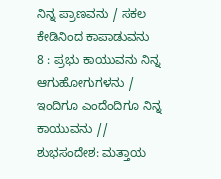ನಿನ್ನ ಪ್ರಾಣವನು / ಸಕಲ ಕೇಡಿನಿಂದ ಕಾಪಾಡುವನು
8 : ಪ್ರಭು ಕಾಯುವನು ನಿನ್ನ ಆಗುಹೋಗುಗಳನು / ಇಂದಿಗೂ ಎಂದೆಂದಿಗೂ ನಿನ್ನ ಕಾಯುವನು //
ಶುಭಸಂದೇಶ: ಮತ್ತಾಯ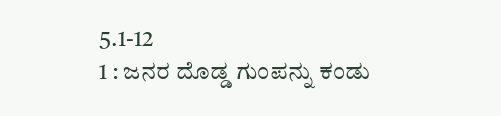5.1-12
1 : ಜನರ ದೊಡ್ಡ ಗುಂಪನ್ನು ಕಂಡು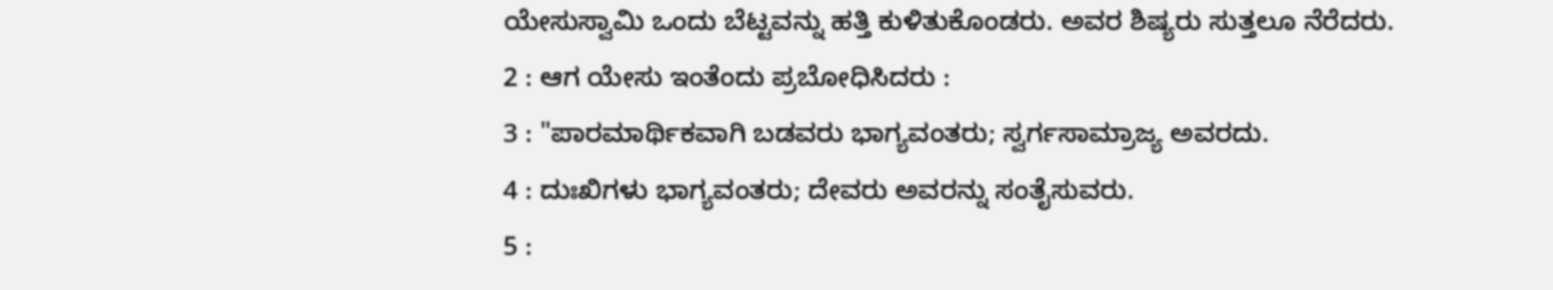ಯೇಸುಸ್ವಾಮಿ ಒಂದು ಬೆಟ್ಟವನ್ನು ಹತ್ತಿ ಕುಳಿತುಕೊಂಡರು. ಅವರ ಶಿಷ್ಯರು ಸುತ್ತಲೂ ನೆರೆದರು.
2 : ಆಗ ಯೇಸು ಇಂತೆಂದು ಪ್ರಬೋಧಿಸಿದರು :
3 : "ಪಾರಮಾರ್ಥಿಕವಾಗಿ ಬಡವರು ಭಾಗ್ಯವಂತರು; ಸ್ವರ್ಗಸಾಮ್ರಾಜ್ಯ ಅವರದು.
4 : ದುಃಖಿಗಳು ಭಾಗ್ಯವಂತರು; ದೇವರು ಅವರನ್ನು ಸಂತೈಸುವರು.
5 :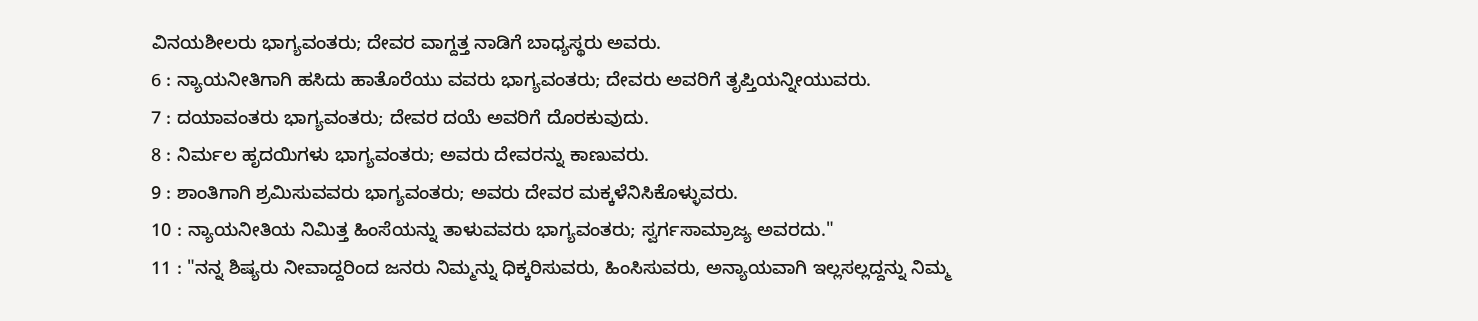ವಿನಯಶೀಲರು ಭಾಗ್ಯವಂತರು; ದೇವರ ವಾಗ್ದತ್ತ ನಾಡಿಗೆ ಬಾಧ್ಯಸ್ಥರು ಅವರು.
6 : ನ್ಯಾಯನೀತಿಗಾಗಿ ಹಸಿದು ಹಾತೊರೆಯು ವವರು ಭಾಗ್ಯವಂತರು; ದೇವರು ಅವರಿಗೆ ತೃಪ್ತಿಯನ್ನೀಯುವರು.
7 : ದಯಾವಂತರು ಭಾಗ್ಯವಂತರು; ದೇವರ ದಯೆ ಅವರಿಗೆ ದೊರಕುವುದು.
8 : ನಿರ್ಮಲ ಹೃದಯಿಗಳು ಭಾಗ್ಯವಂತರು; ಅವರು ದೇವರನ್ನು ಕಾಣುವರು.
9 : ಶಾಂತಿಗಾಗಿ ಶ್ರಮಿಸುವವರು ಭಾಗ್ಯವಂತರು; ಅವರು ದೇವರ ಮಕ್ಕಳೆನಿಸಿಕೊಳ್ಳುವರು.
10 : ನ್ಯಾಯನೀತಿಯ ನಿಮಿತ್ತ ಹಿಂಸೆಯನ್ನು ತಾಳುವವರು ಭಾಗ್ಯವಂತರು; ಸ್ವರ್ಗಸಾಮ್ರಾಜ್ಯ ಅವರದು."
11 : "ನನ್ನ ಶಿಷ್ಯರು ನೀವಾದ್ದರಿಂದ ಜನರು ನಿಮ್ಮನ್ನು ಧಿಕ್ಕರಿಸುವರು, ಹಿಂಸಿಸುವರು, ಅನ್ಯಾಯವಾಗಿ ಇಲ್ಲಸಲ್ಲದ್ದನ್ನು ನಿಮ್ಮ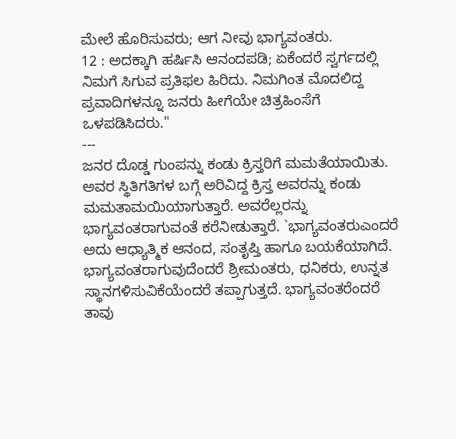ಮೇಲೆ ಹೊರಿಸುವರು; ಆಗ ನೀವು ಭಾಗ್ಯವಂತರು.
12 : ಅದಕ್ಕಾಗಿ ಹರ್ಷಿಸಿ ಆನಂದಪಡಿ; ಏಕೆಂದರೆ ಸ್ವರ್ಗದಲ್ಲಿ ನಿಮಗೆ ಸಿಗುವ ಪ್ರತಿಫಲ ಹಿರಿದು. ನಿಮಗಿಂತ ಮೊದಲಿದ್ದ ಪ್ರವಾದಿಗಳನ್ನೂ ಜನರು ಹೀಗೆಯೇ ಚಿತ್ರಹಿಂಸೆಗೆ ಒಳಪಡಿಸಿದರು."
---
ಜನರ ದೊಡ್ಡ ಗುಂಪನ್ನು ಕಂಡು ಕ್ರಿಸ್ತರಿಗೆ ಮಮತೆಯಾಯಿತು. ಅವರ ಸ್ಥಿತಿಗತಿಗಳ ಬಗ್ಗೆ ಅರಿವಿದ್ದ ಕ್ರಿಸ್ತ ಅವರನ್ನು ಕಂಡು ಮಮತಾಮಯಿಯಾಗುತ್ತಾರೆ. ಅವರೆಲ್ಲರನ್ನು ಭಾಗ್ಯವಂತರಾಗುವಂತೆ ಕರೆನೀಡುತ್ತಾರೆ. `ಭಾಗ್ಯವಂತರುಎಂದರೆ ಅದು ಆಧ್ಯಾತ್ಮಿಕ ಆನಂದ, ಸಂತೃಪ್ತಿ ಹಾಗೂ ಬಯಕೆಯಾಗಿದೆ. ಭಾಗ್ಯವಂತರಾಗುವುದೆಂದರೆ ಶ್ರೀಮಂತರು, ಧನಿಕರು, ಉನ್ನತ ಸ್ಥಾನಗಳಿಸುವಿಕೆಯೆಂದರೆ ತಪ್ಪಾಗುತ್ತದೆ. ಭಾಗ್ಯವಂತರೆಂದರೆ ತಾವು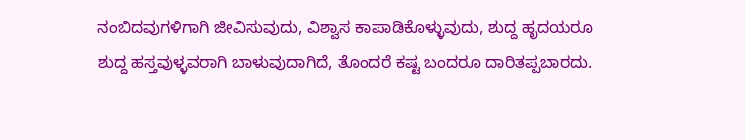ನಂಬಿದವುಗಳಿಗಾಗಿ ಜೀವಿಸುವುದು, ವಿಶ್ವಾಸ ಕಾಪಾಡಿಕೊಳ್ಳುವುದು, ಶುದ್ದ ಹೃದಯರೂ ಶುದ್ದ ಹಸ್ತವುಳ್ಳವರಾಗಿ ಬಾಳುವುದಾಗಿದೆ, ತೊಂದರೆ ಕಷ್ಟ ಬಂದರೂ ದಾರಿತಪ್ಪಬಾರದು.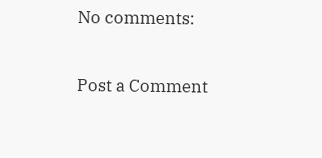No comments:

Post a Comment